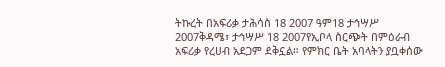ትኩረት በአፍሪቃ ታሕሳስ 18 2007 ዓም18 ታኅሣሥ 2007ቅዳሜ፣ ታኅሣሥ 18 2007የኢቦላ ስርጭት በምዕራብ አፍሪቃ የረሀብ አደጋም ደቅኗል። የምክር ቤት አባላትን ያቧቀሰው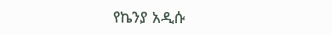የኬንያ አዲሱ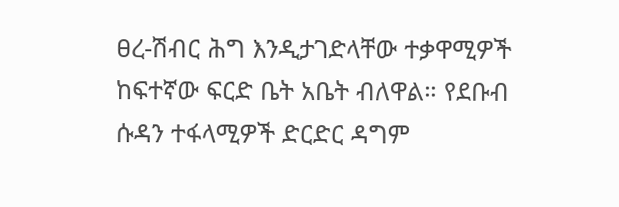ፀረ-ሽብር ሕግ እንዲታገድላቸው ተቃዋሚዎች ከፍተኛው ፍርድ ቤት አቤት ብለዋል። የደቡብ ሱዳን ተፋላሚዎች ድርድር ዳግም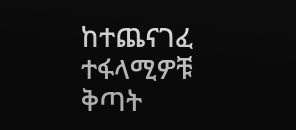ከተጨናገፈ ተፋላሚዎቹ ቅጣት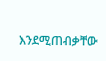እንደሚጠብቃቸው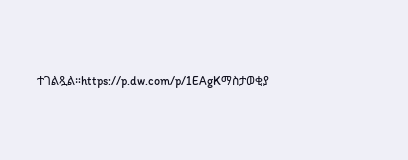ተገልጿል።https://p.dw.com/p/1EAgKማስታወቂያ